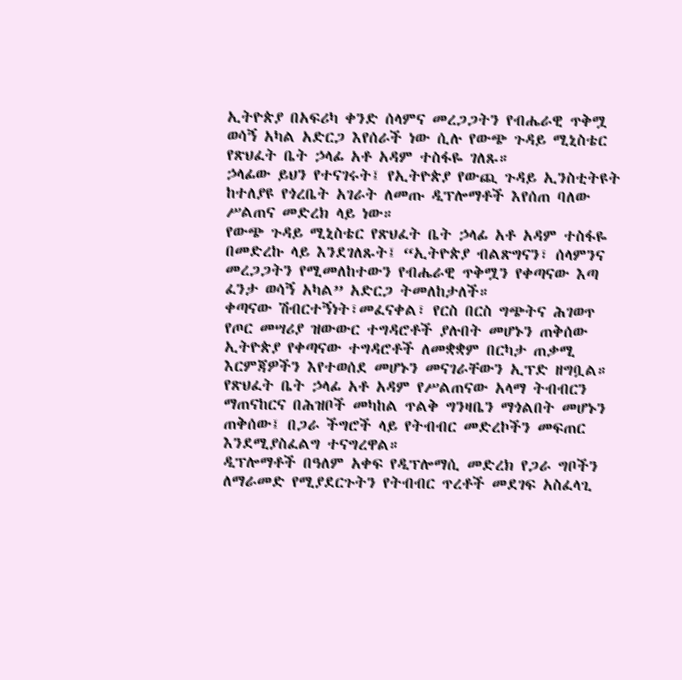ኢትዮጵያ በአፍሪካ ቀንድ ሰላምና መረጋጋትን የብሔራዊ ጥቅሟ ወሳኝ አካል አድርጋ እየሰራች ነው ሲሉ የውጭ ጉዳይ ሚኒስቴር የጽህፈት ቤት ኃላፊ አቶ አዳም ተስፋዬ ገለጹ።
ኃላፊው ይህን የተናገሩት፤ የኢትዮጵያ የውጪ ጉዳይ ኢንስቲትዩት ከተለያዩ የጎረቤት አገራት ለመጡ ዲፕሎማቶች እየሰጠ ባለው ሥልጠና መድረክ ላይ ነው።
የውጭ ጉዳይ ሚኒስቴር የጽህፈት ቤት ኃላፊ አቶ አዳም ተስፋዬ በመድረኩ ላይ እንደገለጹት፤ “ኢትዮጵያ ብልጽግናን፣ ሰላምንና መረጋጋትን የሚመለከተውን የብሔራዊ ጥቅሟን የቀጣናው እጣ ፈንታ ወሳኝ አካል” አድርጋ ትመለከታለች።
ቀጣናው ሽብርተኝነት፣መፈናቀል፣ የርስ በርስ ግጭትና ሕገወጥ የጦር መሣሪያ ዝውውር ተግዳሮቶች ያሉበት መሆኑን ጠቅሰው ኢትዮጵያ የቀጣናው ተግዳሮቶች ለመቋቋም በርካታ ጠቃሚ እርምጃዎችን እየተወሰደ መሆኑን መናገራቸውን ኢፕድ ዘግቧል።
የጽህፈት ቤት ኃላፊ አቶ አዳም የሥልጠናው አላማ ትብብርን ማጠናከርና በሕዝቦች መካከል ጥልቅ ግንዛቤን ማጎልበት መሆኑን ጠቅሰው፤ በጋራ ችግሮች ላይ የትብብር መድረኮችን መፍጠር እንደሚያስፈልግ ተናግረዋል።
ዲፕሎማቶች በዓለም አቀፍ የዲፕሎማሲ መድረክ የጋራ ግቦችን ለማራመድ የሚያደርጉትን የትብብር ጥረቶች መደገፍ አስፈላጊ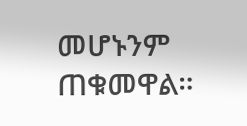መሆኑንም ጠቁመዋል።